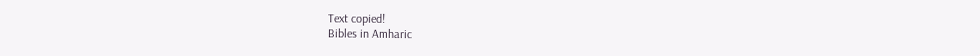Text copied!
Bibles in Amharic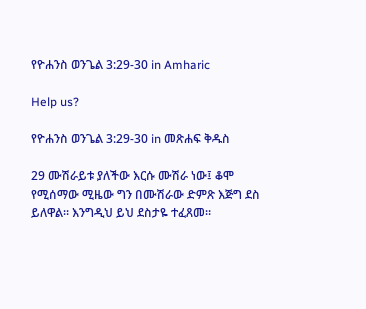የዮሐንስ ወንጌል 3:29-30 in Amharic

Help us?

የዮሐንስ ወንጌል 3:29-30 in መጽሐፍ ቅዱስ

29 ሙሽራይቱ ያለችው እርሱ ሙሽራ ነው፤ ቆሞ የሚሰማው ሚዜው ግን በሙሽራው ድምጽ እጅግ ደስ ይለዋል። እንግዲህ ይህ ደስታዬ ተፈጸመ።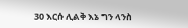30 እርሱ ሊልቅ እኔ ግን ላንስ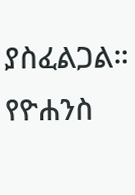ያስፈልጋል።
የዮሐንስ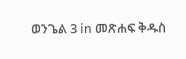ወንጌል 3 in መጽሐፍ ቅዱስ